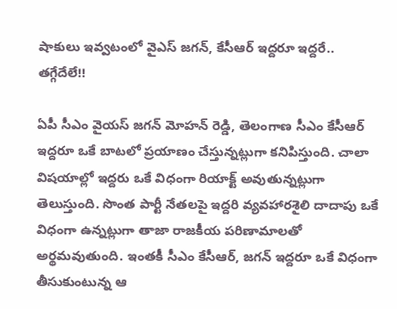షాకులు ఇవ్వటంలో వైఎస్ జగన్, కేసీఆర్ ఇద్దరూ ఇద్దరే.. తగ్గేదేలే!!

ఏపీ సీఎం వైయస్ జగన్ మోహన్ రెడ్డి, తెలంగాణ సీఎం కేసీఆర్ ఇద్దరూ ఒకే బాటలో ప్రయాణం చేస్తున్నట్లుగా కనిపిస్తుంది. చాలా విషయాల్లో ఇద్దరు ఒకే విధంగా రియాక్ట్ అవుతున్నట్లుగా తెలుస్తుంది. సొంత పార్టీ నేతలపై ఇద్దరి వ్యవహారశైలి దాదాపు ఒకే విధంగా ఉన్నట్లుగా తాజా రాజకీయ పరిణామాలతో అర్థమవుతుంది. ఇంతకీ సీఎం కేసీఆర్, జగన్ ఇద్దరూ ఒకే విధంగా తీసుకుంటున్న ఆ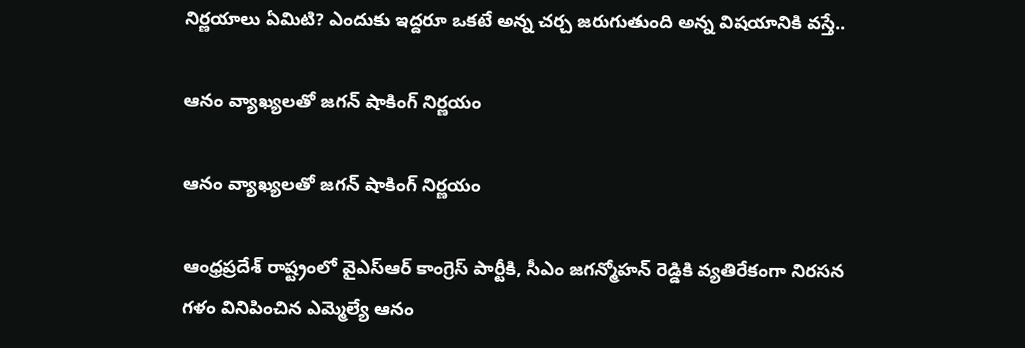నిర్ణయాలు ఏమిటి? ఎందుకు ఇద్దరూ ఒకటే అన్న చర్చ జరుగుతుంది అన్న విషయానికి వస్తే..

ఆనం వ్యాఖ్యలతో జగన్ షాకింగ్ నిర్ణయం

ఆనం వ్యాఖ్యలతో జగన్ షాకింగ్ నిర్ణయం

ఆంధ్రప్రదేశ్ రాష్ట్రంలో వైఎస్ఆర్ కాంగ్రెస్ పార్టీకి, సీఎం జగన్మోహన్ రెడ్డికి వ్యతిరేకంగా నిరసన గళం వినిపించిన ఎమ్మెల్యే ఆనం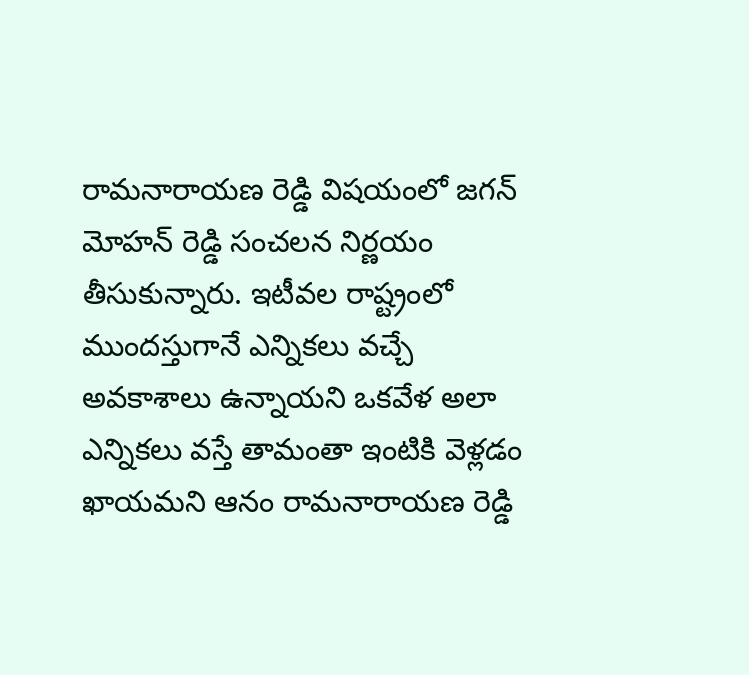రామనారాయణ రెడ్డి విషయంలో జగన్ మోహన్ రెడ్డి సంచలన నిర్ణయం తీసుకున్నారు. ఇటీవల రాష్ట్రంలో ముందస్తుగానే ఎన్నికలు వచ్చే అవకాశాలు ఉన్నాయని ఒకవేళ అలా ఎన్నికలు వస్తే తామంతా ఇంటికి వెళ్లడం ఖాయమని ఆనం రామనారాయణ రెడ్డి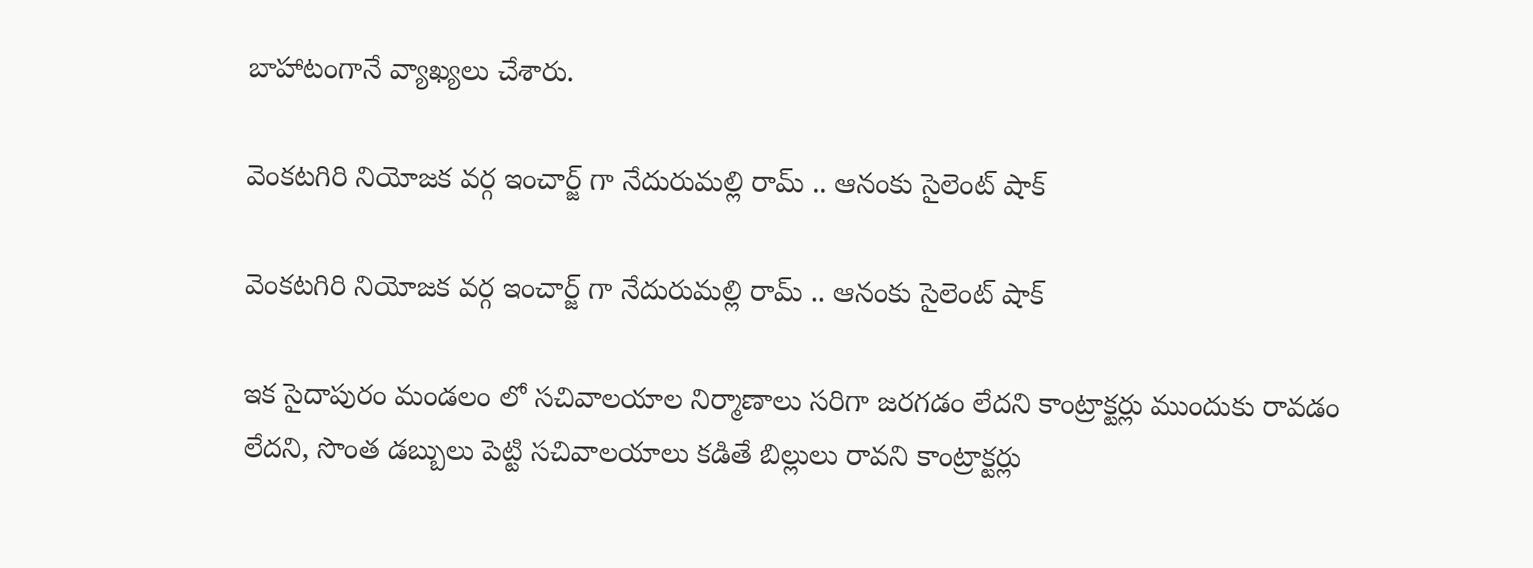బాహాటంగానే వ్యాఖ్యలు చేశారు.

వెంకటగిరి నియోజక వర్గ ఇంచార్జ్ గా నేదురుమల్లి రామ్ .. ఆనంకు సైలెంట్ షాక్

వెంకటగిరి నియోజక వర్గ ఇంచార్జ్ గా నేదురుమల్లి రామ్ .. ఆనంకు సైలెంట్ షాక్

ఇక సైదాపురం మండలం లో సచివాలయాల నిర్మాణాలు సరిగా జరగడం లేదని కాంట్రాక్టర్లు ముందుకు రావడం లేదని, సొంత డబ్బులు పెట్టి సచివాలయాలు కడితే బిల్లులు రావని కాంట్రాక్టర్లు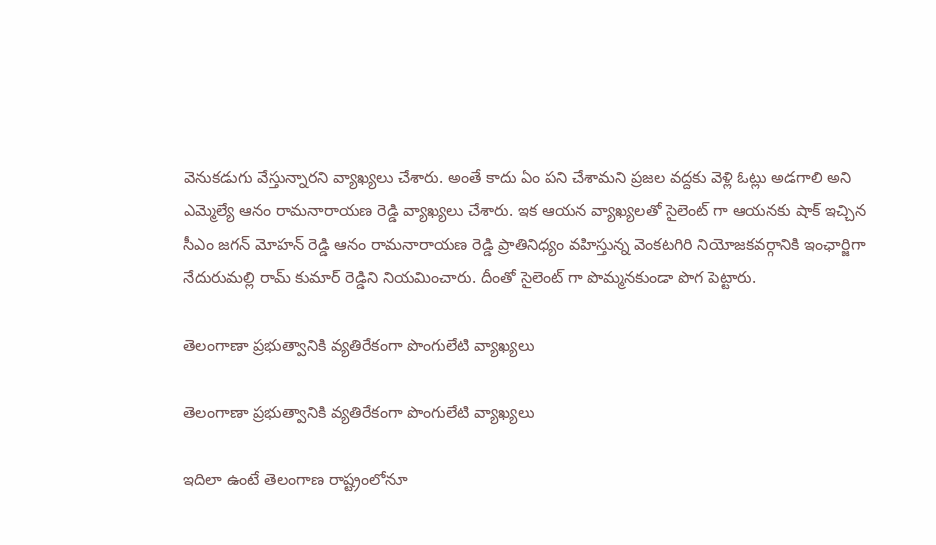వెనుకడుగు వేస్తున్నారని వ్యాఖ్యలు చేశారు. అంతే కాదు ఏం పని చేశామని ప్రజల వద్దకు వెళ్లి ఓట్లు అడగాలి అని ఎమ్మెల్యే ఆనం రామనారాయణ రెడ్డి వ్యాఖ్యలు చేశారు. ఇక ఆయన వ్యాఖ్యలతో సైలెంట్ గా ఆయనకు షాక్ ఇచ్చిన సీఎం జగన్ మోహన్ రెడ్డి ఆనం రామనారాయణ రెడ్డి ప్రాతినిధ్యం వహిస్తున్న వెంకటగిరి నియోజకవర్గానికి ఇంఛార్జిగా నేదురుమల్లి రామ్ కుమార్ రెడ్డిని నియమించారు. దీంతో సైలెంట్ గా పొమ్మనకుండా పొగ పెట్టారు.

తెలంగాణా ప్రభుత్వానికి వ్యతిరేకంగా పొంగులేటి వ్యాఖ్యలు

తెలంగాణా ప్రభుత్వానికి వ్యతిరేకంగా పొంగులేటి వ్యాఖ్యలు

ఇదిలా ఉంటే తెలంగాణ రాష్ట్రంలోనూ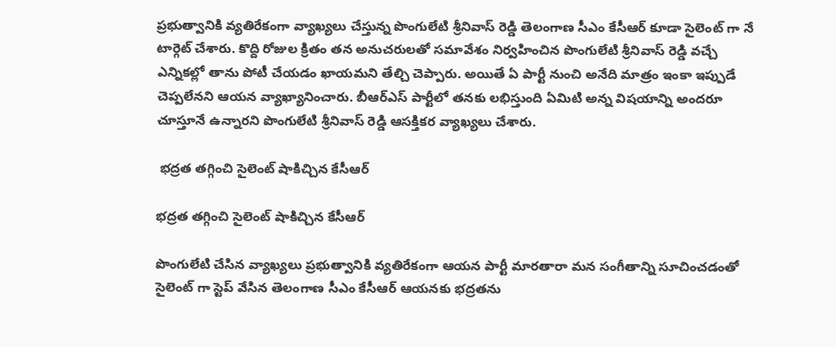ప్రభుత్వానికి వ్యతిరేకంగా వ్యాఖ్యలు చేస్తున్న పొంగులేటి శ్రీనివాస్ రెడ్డి తెలంగాణ సీఎం కేసీఆర్ కూడా సైలెంట్ గా నే టార్గెట్ చేశారు. కొద్ది రోజుల క్రితం తన అనుచరులతో సమావేశం నిర్వహించిన పొంగులేటి శ్రీనివాస్ రెడ్డి వచ్చే ఎన్నికల్లో తాను పోటీ చేయడం ఖాయమని తేల్చి చెప్పారు. అయితే ఏ పార్టీ నుంచి అనేది మాత్రం ఇంకా ఇప్పుడే చెప్పలేనని ఆయన వ్యాఖ్యానించారు. బీఆర్ఎస్ పార్టీలో తనకు లభిస్తుంది ఏమిటి అన్న విషయాన్ని అందరూ చూస్తూనే ఉన్నారని పొంగులేటి శ్రీనివాస్ రెడ్డి ఆసక్తికర వ్యాఖ్యలు చేశారు.

 భద్రత తగ్గించి సైలెంట్ షాకిచ్చిన కేసీఆర్

భద్రత తగ్గించి సైలెంట్ షాకిచ్చిన కేసీఆర్

పొంగులేటి చేసిన వ్యాఖ్యలు ప్రభుత్వానికి వ్యతిరేకంగా ఆయన పార్టీ మారతారా మన సంగీతాన్ని సూచించడంతో సైలెంట్ గా స్టెప్ వేసిన తెలంగాణ సీఎం కేసీఆర్ ఆయనకు భద్రతను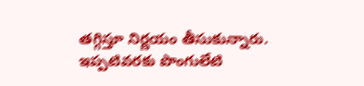తగ్గిస్తూ నిర్ణయం తీసుకున్నారు. ఇప్పటివరకు పొంగులేటి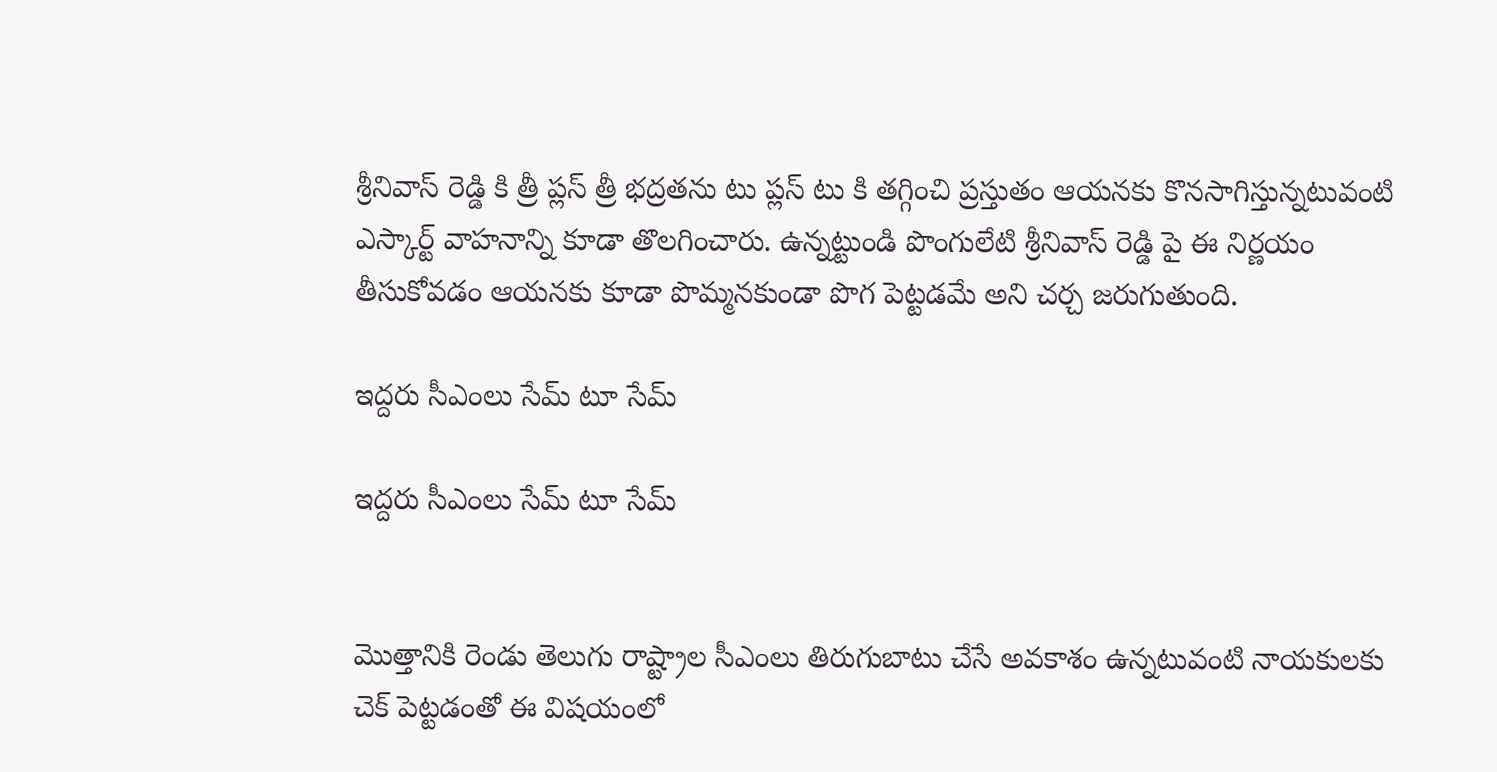శ్రీనివాస్ రెడ్డి కి త్రీ ప్లస్ త్రీ భద్రతను టు ప్లస్ టు కి తగ్గించి ప్రస్తుతం ఆయనకు కొనసాగిస్తున్నటువంటి ఎస్కార్ట్ వాహనాన్ని కూడా తొలగించారు. ఉన్నట్టుండి పొంగులేటి శ్రీనివాస్ రెడ్డి పై ఈ నిర్ణయం తీసుకోవడం ఆయనకు కూడా పొమ్మనకుండా పొగ పెట్టడమే అని చర్చ జరుగుతుంది.

ఇద్దరు సీఎంలు సేమ్ టూ సేమ్

ఇద్దరు సీఎంలు సేమ్ టూ సేమ్


మొత్తానికి రెండు తెలుగు రాష్ట్రాల సీఎంలు తిరుగుబాటు చేసే అవకాశం ఉన్నటువంటి నాయకులకు చెక్ పెట్టడంతో ఈ విషయంలో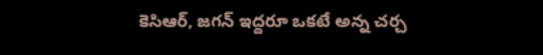కెసిఆర్, జగన్ ఇద్దరూ ఒకటే అన్న చర్చ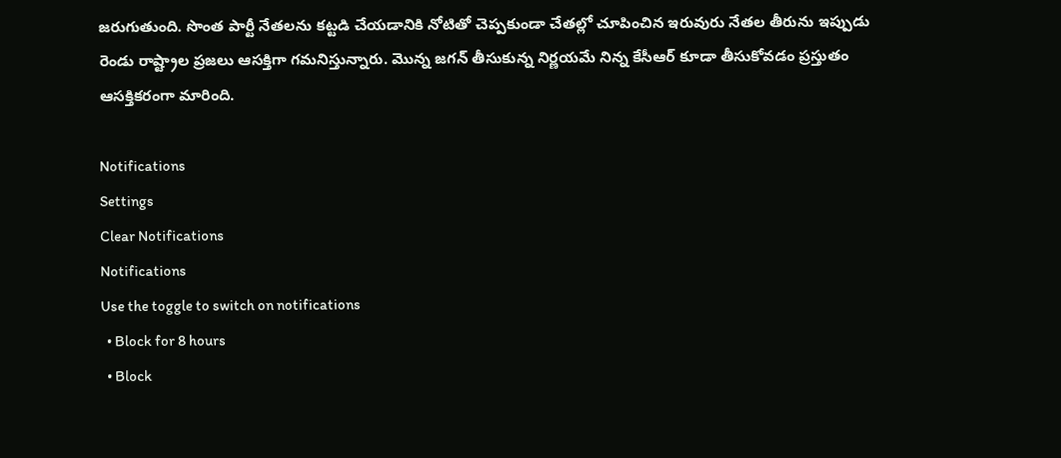జరుగుతుంది. సొంత పార్టీ నేతలను కట్టడి చేయడానికి నోటితో చెప్పకుండా చేతల్లో చూపించిన ఇరువురు నేతల తీరును ఇప్పుడు రెండు రాష్ట్రాల ప్రజలు ఆసక్తిగా గమనిస్తున్నారు. మొన్న జగన్ తీసుకున్న నిర్ణయమే నిన్న కేసీఆర్ కూడా తీసుకోవడం ప్రస్తుతం ఆసక్తికరంగా మారింది.

Notifications
Settings
Clear Notifications
Notifications
Use the toggle to switch on notifications
  • Block for 8 hours
  • Block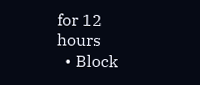for 12 hours
  • Block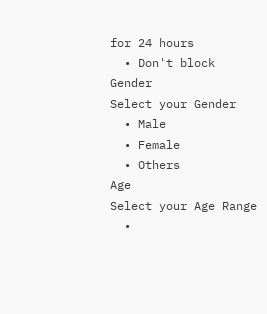for 24 hours
  • Don't block
Gender
Select your Gender
  • Male
  • Female
  • Others
Age
Select your Age Range
  •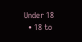Under 18
  • 18 to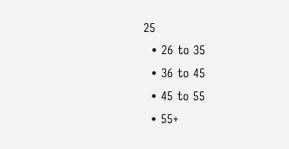25
  • 26 to 35
  • 36 to 45
  • 45 to 55
  • 55+